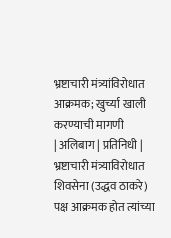भ्रष्टाचारी मंत्र्यांविरोधात आक्रमक; खुर्च्या खाली करण्याची मागणी
| अलिबाग | प्रतिनिधी |
भ्रष्टाचारी मंत्र्याविरोधात शिवसेना (उद्धव ठाकरे) पक्ष आक्रमक होत त्यांच्या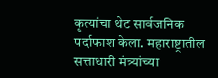कृत्यांचा थेट सार्वजनिक पर्दाफाश केला. महाराष्ट्रातील सत्ताधारी मंत्र्यांच्या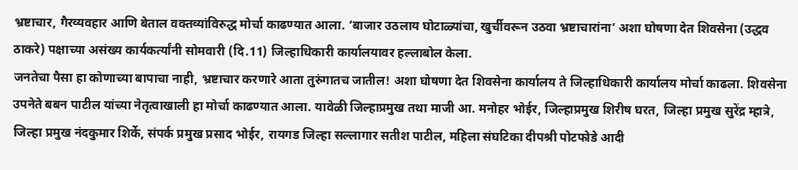भ्रष्टाचार, गैरव्यवहार आणि बेताल वक्तव्यांविरुद्ध मोर्चा काढण्यात आला. ‘बाजार उठलाय घोटाळ्यांचा, खुर्चीवरून उठवा भ्रष्टाचारांना’ अशा घोषणा देत शिवसेना (उद्धव ठाकरे) पक्षाच्या असंख्य कार्यकर्त्यांनी सोमवारी (दि.11) जिल्हाधिकारी कार्यालयावर हल्लाबोल केला.
जनतेचा पैसा हा कोणाच्या बापाचा नाही, भ्रष्टाचार करणारे आता तुरुंगातच जातील! अशा घोषणा देत शिवसेना कार्यालय ते जिल्हाधिकारी कार्यालय मोर्चा काढला. शिवसेना उपनेते बबन पाटील यांच्या नेतृत्वाखाली हा मोर्चा काढण्यात आला. यावेळी जिल्हाप्रमुख तथा माजी आ. मनोहर भोईर, जिल्हाप्रमुख शिरीष घरत, जिल्हा प्रमुख सुरेंद्र म्हात्रे, जिल्हा प्रमुख नंदकुमार शिर्के, संपर्क प्रमुख प्रसाद भोईर, रायगड जिल्हा सल्लागार सतीश पाटील, महिला संघटिका दीपश्री पोटफोडे आदी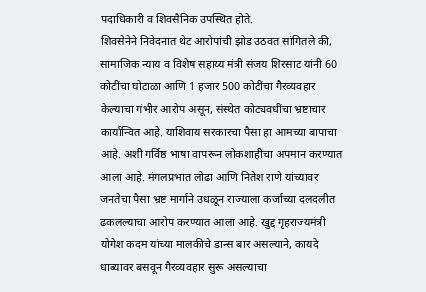पदाधिकारी व शिवसैनिक उपस्थित होते.
शिवसेनेने निवेदनात थेट आरोपांची झोड उठवत सांगितले की, सामाजिक न्याय व विशेष सहाय्य मंत्री संजय शिरसाट यांनी 60 कोटींचा घोटाळा आणि 1 हजार 500 कोटींचा गैरव्यवहार केल्याचा गंभीर आरोप असून, संस्थेत कोट्यवधींचा भ्रष्टाचार कार्यान्वित आहे. याशिवाय सरकारचा पैसा हा आमच्या बापाचा आहे. अशी गर्विष्ठ भाषा वापरून लोकशाहीचा अपमान करण्यात आला आहे. मंगलप्रभात लोढा आणि नितेश राणे यांच्यावर जनतेचा पैसा भ्रष्ट मार्गाने उधळून राज्याला कर्जाच्या दलदलीत ढकलल्याचा आरोप करण्यात आला आहे. खुद्द गृहराज्यमंत्री योगेश कदम यांच्या मालकीचे डान्स बार असल्याने, कायदे धाब्यावर बसवून गैरव्यवहार सुरू असल्याचा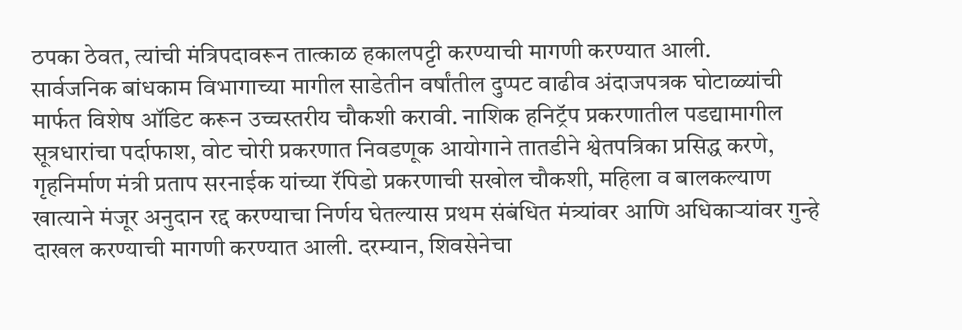ठपका ठेवत, त्यांची मंत्रिपदावरून तात्काळ हकालपट्टी करण्याची मागणी करण्यात आली.
सार्वजनिक बांधकाम विभागाच्या मागील साडेतीन वर्षांतील दुप्पट वाढीव अंदाजपत्रक घोटाळ्यांची मार्फत विशेष ऑडिट करून उच्चस्तरीय चौकशी करावी. नाशिक हनिट्रॅप प्रकरणातील पडद्यामागील सूत्रधारांचा पर्दाफाश, वोट चोरी प्रकरणात निवडणूक आयोगाने तातडीने श्वेतपत्रिका प्रसिद्ध करणे, गृहनिर्माण मंत्री प्रताप सरनाईक यांच्या रॅपिडो प्रकरणाची सखोल चौकशी, महिला व बालकल्याण खात्याने मंजूर अनुदान रद्द करण्याचा निर्णय घेतल्यास प्रथम संबंधित मंत्र्यांवर आणि अधिकाऱ्यांवर गुन्हे दाखल करण्याची मागणी करण्यात आली. दरम्यान, शिवसेनेचा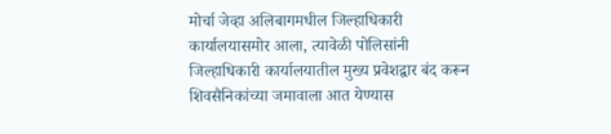मोर्चा जेव्हा अलिबागमधील जिल्हाधिकारी कार्यालयासमोर आला, त्यावेळी पोलिसांनी जिल्हाधिकारी कार्यालयातील मुख्य प्रवेशद्वार बंद करून शिवसैनिकांच्या जमावाला आत येण्यास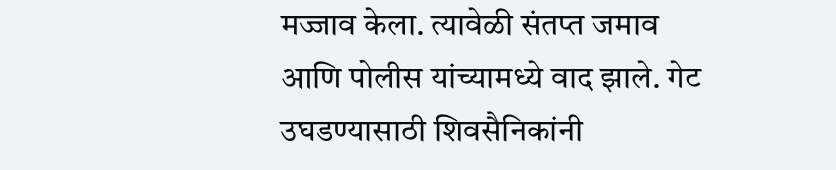मज्जाव केला. त्यावेळी संतप्त जमाव आणि पोलीस यांच्यामध्ये वाद झाले. गेट उघडण्यासाठी शिवसैनिकांनी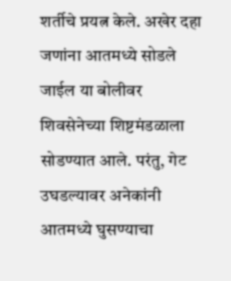शर्तीचे प्रयत्न केले. अखेर दहा जणांना आतमध्ये सोडले जाईल या बोलीवर शिवसेनेच्या शिष्टमंडळाला सोडण्यात आले. परंतु, गेट उघडल्यावर अनेकांनी आतमध्ये घुसण्याचा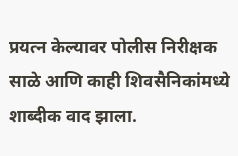प्रयत्न केल्यावर पोलीस निरीक्षक साळे आणि काही शिवसैनिकांमध्ये शाब्दीक वाद झाला.